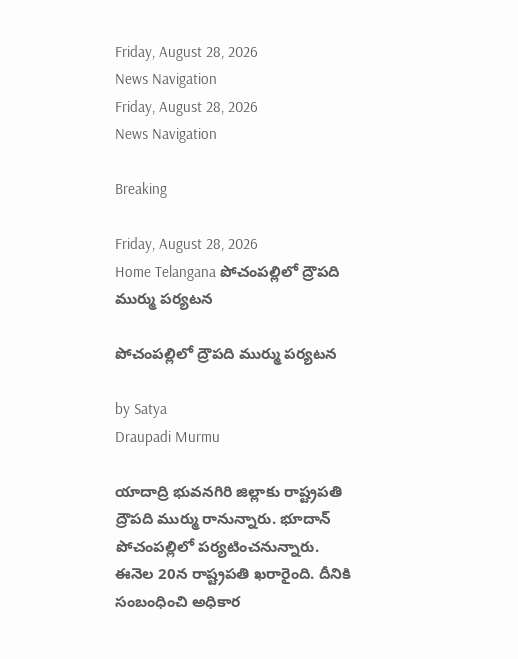Friday, August 28, 2026
News Navigation
Friday, August 28, 2026
News Navigation

Breaking

Friday, August 28, 2026
Home Telangana పోచంపల్లిలో ద్రౌపది ముర్ము పర్యటన

పోచంపల్లిలో ద్రౌపది ముర్ము పర్యటన

by Satya
Draupadi Murmu

యాదాద్రి భువనగిరి జిల్లాకు రాష్ట్రపతి ద్రౌపది ముర్ము రానున్నారు. భూదాన్ పోచంపల్లిలో పర్యటించనున్నారు. ఈనెల 20న రాష్ట్రపతి ఖరారైంది. దీనికి సంబంధించి అధికార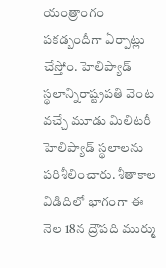యంత్రాంగం పకడ్బందీగా ఏర్పాట్లు చేస్తోం. హెలిప్యాడ్ స్థలాన్నిరాష్ట్రపతి వెంట వచ్చే మూడు మిలిటరీ హెలిప్యాడ్ స్థలాలను పరిశీలించారు. శీతాకాల విడిదిలో భాగంగా ఈ నెల 18న ద్రౌపది ముర్ము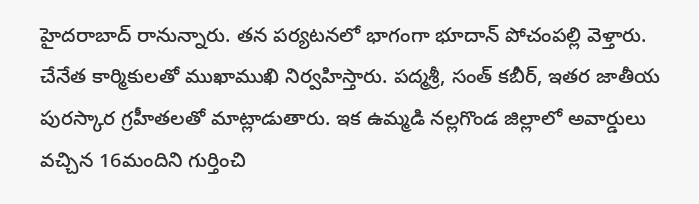హైదరాబాద్ రానున్నారు. తన పర్యటనలో భాగంగా భూదాన్ పోచంపల్లి వెళ్తారు. చేనేత కార్మికులతో ముఖాముఖి నిర్వహిస్తారు. పద్మశ్రీ, సంత్ కబీర్, ఇతర జాతీయ పురస్కార గ్రహీతలతో మాట్లాడుతారు. ఇక ఉమ్మడి నల్లగొండ జిల్లాలో అవార్డులు వచ్చిన 16మందిని గుర్తించి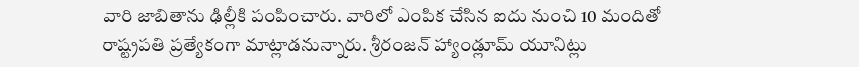వారి జాబితాను ఢిల్లీకి పంపించారు. వారిలో ఎంపిక చేసిన ఐదు నుంచి 10 మందితో రాష్ట్రపతి ప్రత్యేకంగా మాట్లాడనున్నారు. శ్రీరంజన్ హ్యాండ్లూమ్ యూనిట్లు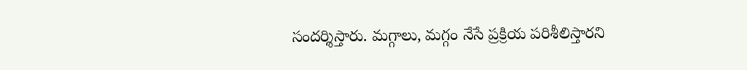సందర్శిస్తారు. మగ్గాలు, మగ్గం నేసే ప్రక్రియ పరిశీలిస్తారని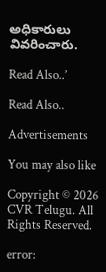అధికారులు వివరించారు.

Read Also..’

Read Also..

Advertisements

You may also like

Copyright © 2026 CVR Telugu. All Rights Reserved.

error: